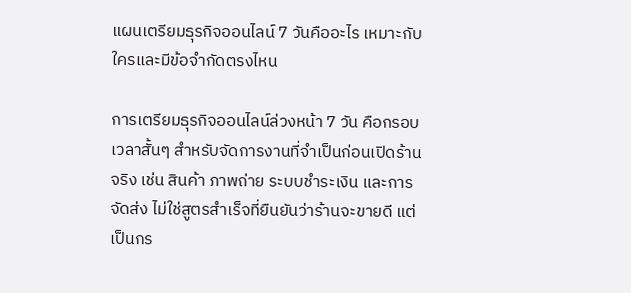แผนเตรียมธุรกิจออนไลน์ 7 วันคืออะไร เหมาะกับใครและมีข้อจำกัดตรงไหน

การเตรียมธุรกิจออนไลน์ล่วงหน้า 7 วัน คือกรอบเวลาสั้นๆ สำหรับจัดการงานที่จำเป็นก่อนเปิดร้านจริง เช่น สินค้า ภาพถ่าย ระบบชำระเงิน และการจัดส่ง ไม่ใช่สูตรสำเร็จที่ยืนยันว่าร้านจะขายดี แต่เป็นกร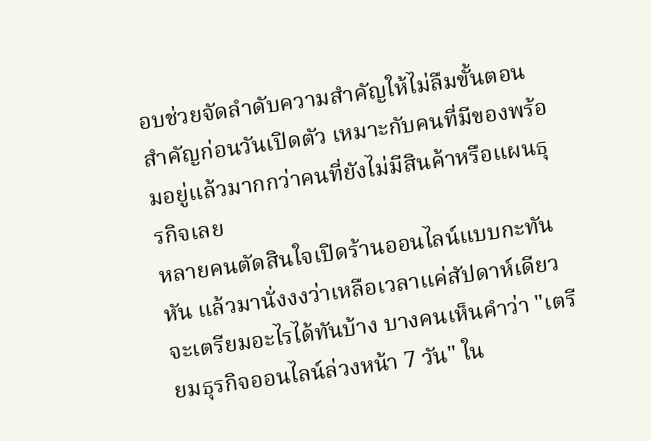อบช่วยจัดลำดับความสำคัญให้ไม่ลืมขั้นตอนสำคัญก่อนวันเปิดตัว เหมาะกับคนที่มีของพร้อมอยู่แล้วมากกว่าคนที่ยังไม่มีสินค้าหรือแผนธุรกิจเลย
หลายคนตัดสินใจเปิดร้านออนไลน์แบบกะทันหัน แล้วมานั่งงงว่าเหลือเวลาแค่สัปดาห์เดียวจะเตรียมอะไรได้ทันบ้าง บางคนเห็นคำว่า "เตรียมธุรกิจออนไลน์ล่วงหน้า 7 วัน" ใน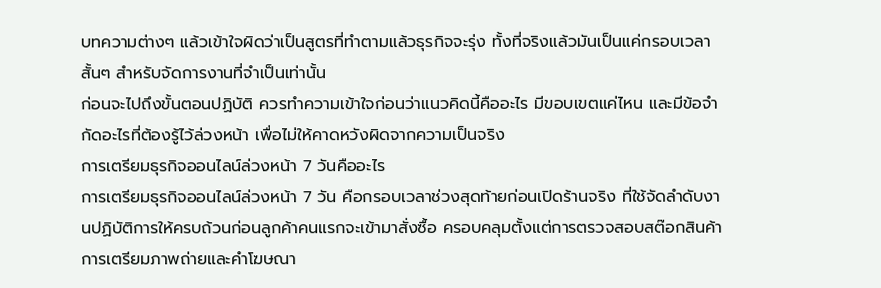บทความต่างๆ แล้วเข้าใจผิดว่าเป็นสูตรที่ทำตามแล้วธุรกิจจะรุ่ง ทั้งที่จริงแล้วมันเป็นแค่กรอบเวลาสั้นๆ สำหรับจัดการงานที่จำเป็นเท่านั้น
ก่อนจะไปถึงขั้นตอนปฏิบัติ ควรทำความเข้าใจก่อนว่าแนวคิดนี้คืออะไร มีขอบเขตแค่ไหน และมีข้อจำกัดอะไรที่ต้องรู้ไว้ล่วงหน้า เพื่อไม่ให้คาดหวังผิดจากความเป็นจริง
การเตรียมธุรกิจออนไลน์ล่วงหน้า 7 วันคืออะไร
การเตรียมธุรกิจออนไลน์ล่วงหน้า 7 วัน คือกรอบเวลาช่วงสุดท้ายก่อนเปิดร้านจริง ที่ใช้จัดลำดับงานปฏิบัติการให้ครบถ้วนก่อนลูกค้าคนแรกจะเข้ามาสั่งซื้อ ครอบคลุมตั้งแต่การตรวจสอบสต๊อกสินค้า การเตรียมภาพถ่ายและคำโฆษณา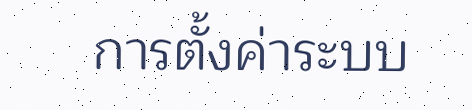การตั้งค่าระบบ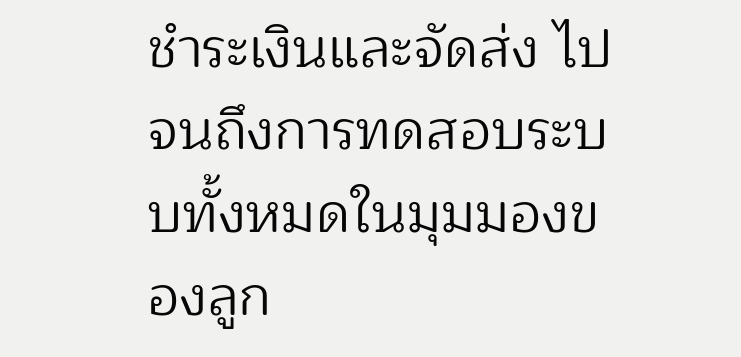ชำระเงินและจัดส่ง ไปจนถึงการทดสอบระบบทั้งหมดในมุมมองของลูก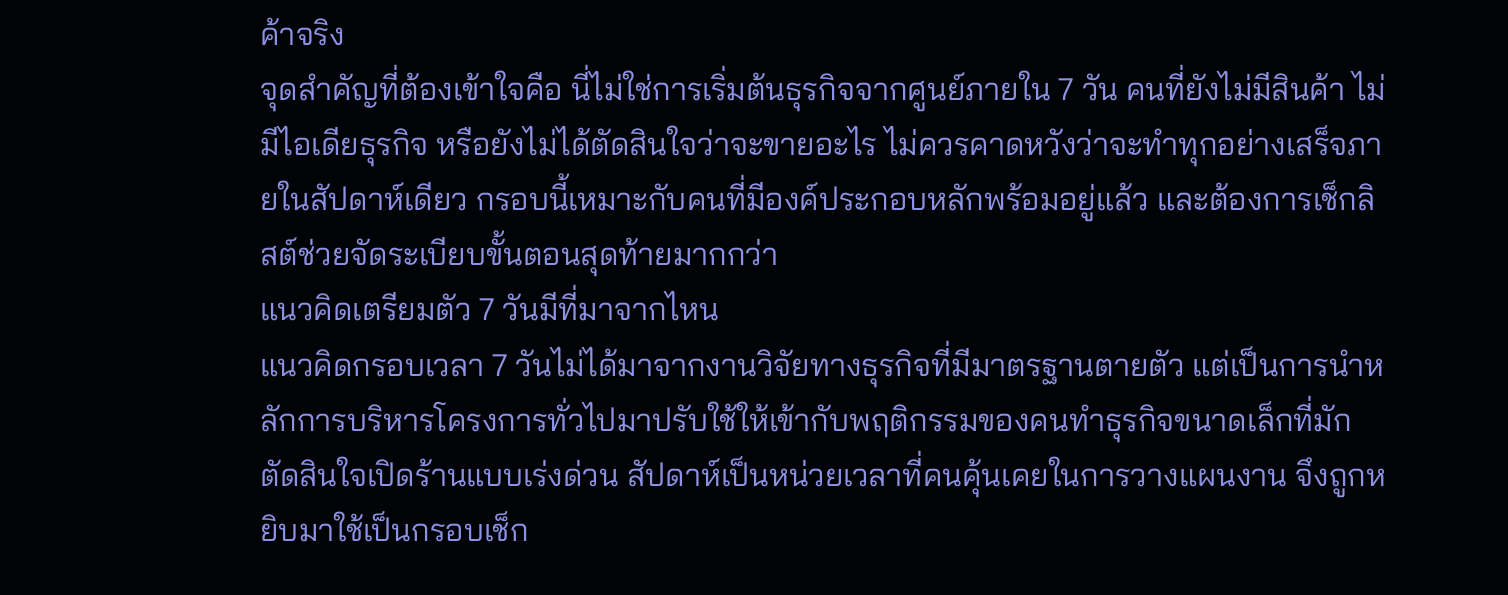ค้าจริง
จุดสำคัญที่ต้องเข้าใจคือ นี่ไม่ใช่การเริ่มต้นธุรกิจจากศูนย์ภายใน 7 วัน คนที่ยังไม่มีสินค้า ไม่มีไอเดียธุรกิจ หรือยังไม่ได้ตัดสินใจว่าจะขายอะไร ไม่ควรคาดหวังว่าจะทำทุกอย่างเสร็จภายในสัปดาห์เดียว กรอบนี้เหมาะกับคนที่มีองค์ประกอบหลักพร้อมอยู่แล้ว และต้องการเช็กลิสต์ช่วยจัดระเบียบขั้นตอนสุดท้ายมากกว่า
แนวคิดเตรียมตัว 7 วันมีที่มาจากไหน
แนวคิดกรอบเวลา 7 วันไม่ได้มาจากงานวิจัยทางธุรกิจที่มีมาตรฐานตายตัว แต่เป็นการนำหลักการบริหารโครงการทั่วไปมาปรับใช้ให้เข้ากับพฤติกรรมของคนทำธุรกิจขนาดเล็กที่มักตัดสินใจเปิดร้านแบบเร่งด่วน สัปดาห์เป็นหน่วยเวลาที่คนคุ้นเคยในการวางแผนงาน จึงถูกหยิบมาใช้เป็นกรอบเช็ก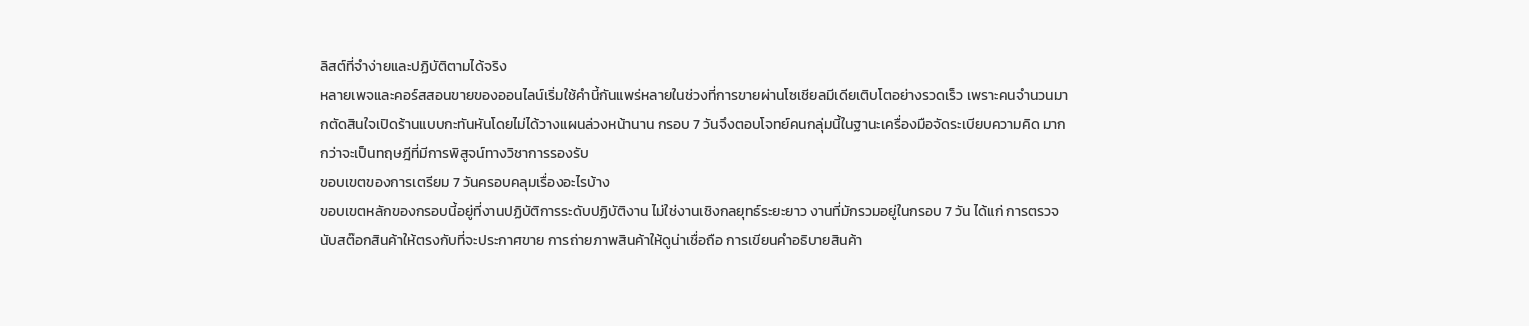ลิสต์ที่จำง่ายและปฏิบัติตามได้จริง
หลายเพจและคอร์สสอนขายของออนไลน์เริ่มใช้คำนี้กันแพร่หลายในช่วงที่การขายผ่านโซเชียลมีเดียเติบโตอย่างรวดเร็ว เพราะคนจำนวนมากตัดสินใจเปิดร้านแบบกะทันหันโดยไม่ได้วางแผนล่วงหน้านาน กรอบ 7 วันจึงตอบโจทย์คนกลุ่มนี้ในฐานะเครื่องมือจัดระเบียบความคิด มากกว่าจะเป็นทฤษฎีที่มีการพิสูจน์ทางวิชาการรองรับ
ขอบเขตของการเตรียม 7 วันครอบคลุมเรื่องอะไรบ้าง
ขอบเขตหลักของกรอบนี้อยู่ที่งานปฏิบัติการระดับปฏิบัติงาน ไม่ใช่งานเชิงกลยุทธ์ระยะยาว งานที่มักรวมอยู่ในกรอบ 7 วัน ได้แก่ การตรวจนับสต๊อกสินค้าให้ตรงกับที่จะประกาศขาย การถ่ายภาพสินค้าให้ดูน่าเชื่อถือ การเขียนคำอธิบายสินค้า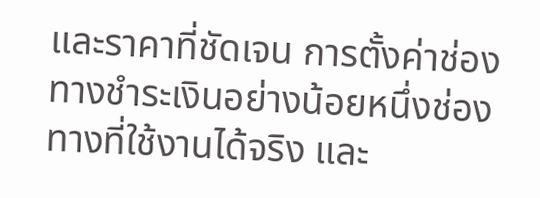และราคาที่ชัดเจน การตั้งค่าช่องทางชำระเงินอย่างน้อยหนึ่งช่องทางที่ใช้งานได้จริง และ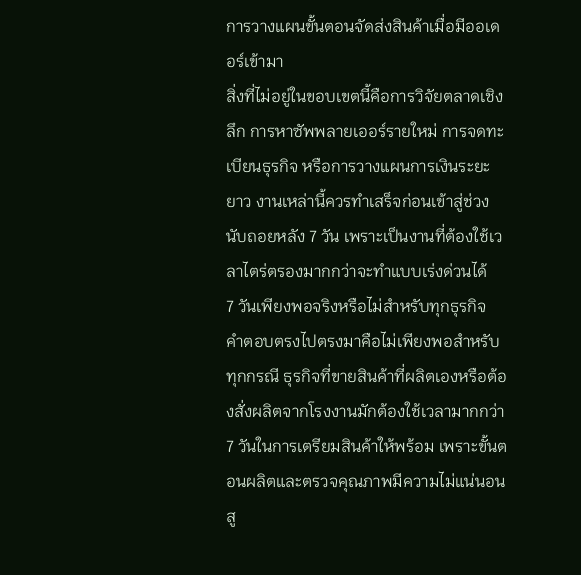การวางแผนขั้นตอนจัดส่งสินค้าเมื่อมีออเดอร์เข้ามา
สิ่งที่ไม่อยู่ในขอบเขตนี้คือการวิจัยตลาดเชิงลึก การหาซัพพลายเออร์รายใหม่ การจดทะเบียนธุรกิจ หรือการวางแผนการเงินระยะยาว งานเหล่านี้ควรทำเสร็จก่อนเข้าสู่ช่วงนับถอยหลัง 7 วัน เพราะเป็นงานที่ต้องใช้เวลาไตร่ตรองมากกว่าจะทำแบบเร่งด่วนได้
7 วันเพียงพอจริงหรือไม่สำหรับทุกธุรกิจ
คำตอบตรงไปตรงมาคือไม่เพียงพอสำหรับทุกกรณี ธุรกิจที่ขายสินค้าที่ผลิตเองหรือต้องสั่งผลิตจากโรงงานมักต้องใช้เวลามากกว่า 7 วันในการเตรียมสินค้าให้พร้อม เพราะขั้นตอนผลิตและตรวจคุณภาพมีความไม่แน่นอนสู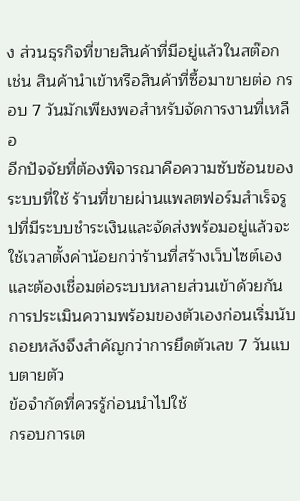ง ส่วนธุรกิจที่ขายสินค้าที่มีอยู่แล้วในสต๊อก เช่น สินค้านำเข้าหรือสินค้าที่ซื้อมาขายต่อ กรอบ 7 วันมักเพียงพอสำหรับจัดการงานที่เหลือ
อีกปัจจัยที่ต้องพิจารณาคือความซับซ้อนของระบบที่ใช้ ร้านที่ขายผ่านแพลตฟอร์มสำเร็จรูปที่มีระบบชำระเงินและจัดส่งพร้อมอยู่แล้วจะใช้เวลาตั้งค่าน้อยกว่าร้านที่สร้างเว็บไซต์เองและต้องเชื่อมต่อระบบหลายส่วนเข้าด้วยกัน การประเมินความพร้อมของตัวเองก่อนเริ่มนับถอยหลังจึงสำคัญกว่าการยึดตัวเลข 7 วันแบบตายตัว
ข้อจำกัดที่ควรรู้ก่อนนำไปใช้
กรอบการเต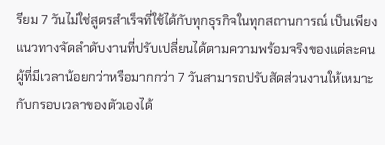รียม 7 วันไม่ใช่สูตรสำเร็จที่ใช้ได้กับทุกธุรกิจในทุกสถานการณ์ เป็นเพียงแนวทางจัดลำดับงานที่ปรับเปลี่ยนได้ตามความพร้อมจริงของแต่ละคน ผู้ที่มีเวลาน้อยกว่าหรือมากกว่า 7 วันสามารถปรับสัดส่วนงานให้เหมาะกับกรอบเวลาของตัวเองได้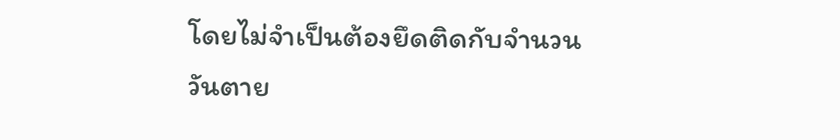โดยไม่จำเป็นต้องยึดติดกับจำนวนวันตาย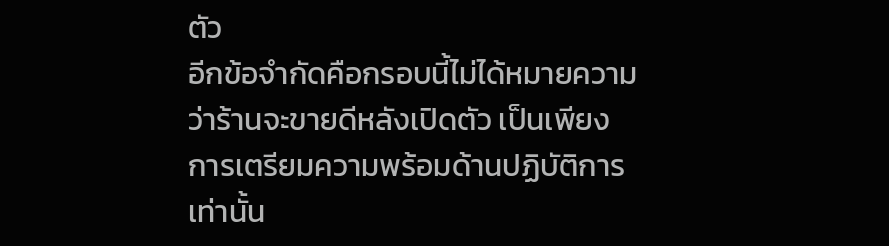ตัว
อีกข้อจำกัดคือกรอบนี้ไม่ได้หมายความว่าร้านจะขายดีหลังเปิดตัว เป็นเพียงการเตรียมความพร้อมด้านปฏิบัติการเท่านั้น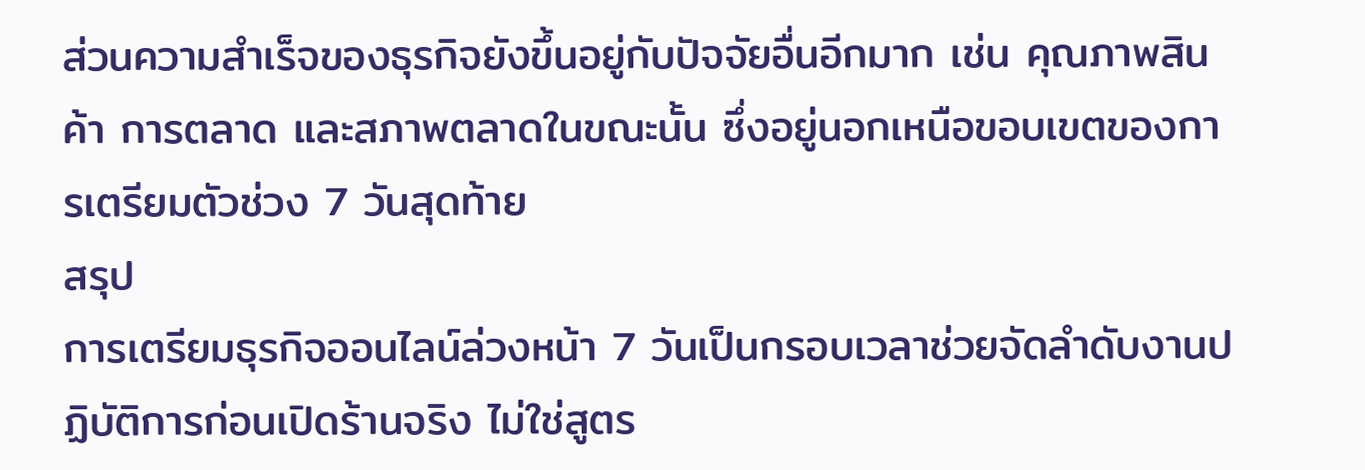ส่วนความสำเร็จของธุรกิจยังขึ้นอยู่กับปัจจัยอื่นอีกมาก เช่น คุณภาพสินค้า การตลาด และสภาพตลาดในขณะนั้น ซึ่งอยู่นอกเหนือขอบเขตของการเตรียมตัวช่วง 7 วันสุดท้าย
สรุป
การเตรียมธุรกิจออนไลน์ล่วงหน้า 7 วันเป็นกรอบเวลาช่วยจัดลำดับงานปฏิบัติการก่อนเปิดร้านจริง ไม่ใช่สูตร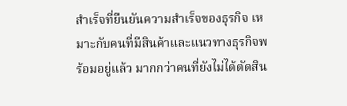สำเร็จที่ยืนยันความสำเร็จของธุรกิจ เหมาะกับคนที่มีสินค้าและแนวทางธุรกิจพร้อมอยู่แล้ว มากกว่าคนที่ยังไม่ได้ตัดสิน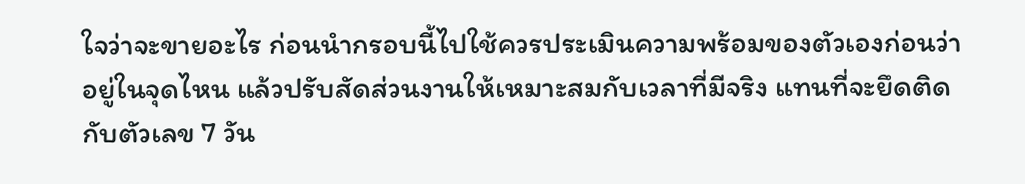ใจว่าจะขายอะไร ก่อนนำกรอบนี้ไปใช้ควรประเมินความพร้อมของตัวเองก่อนว่าอยู่ในจุดไหน แล้วปรับสัดส่วนงานให้เหมาะสมกับเวลาที่มีจริง แทนที่จะยึดติดกับตัวเลข 7 วัน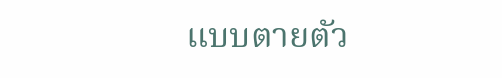แบบตายตัว